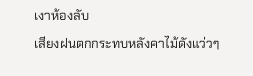เงาห้องลับ
เสียงฝนตกกระทบหลังคาไม้ดังแว่วๆ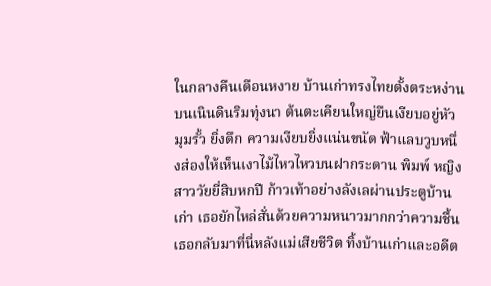ในกลางคืนเดือนหงาย บ้านเก่าทรงไทยตั้งตระหง่านบนเนินดินริมทุ่งนา ต้นตะเคียนใหญ่ยืนเงียบอยู่หัวมุมรั้ว ยิ่งดึก ความเงียบยิ่งแน่นขนัด ฟ้าแลบวูบหนึ่งส่องให้เห็นเงาไม้ไหวไหวบนฝากระดาน พิมพ์ หญิงสาววัยยี่สิบหกปี ก้าวเท้าอย่างลังเลผ่านประตูบ้านเก่า เธอยักไหล่สั่นด้วยความหนาวมากกว่าความชื้น เธอกลับมาที่นี่หลังแม่เสียชีวิต ทิ้งบ้านเก่าและอดีต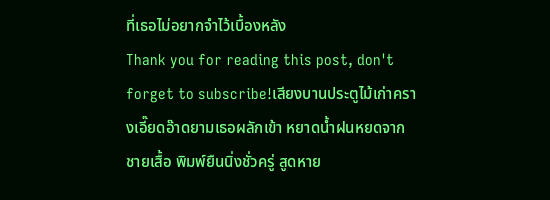ที่เธอไม่อยากจำไว้เบื้องหลัง
Thank you for reading this post, don't forget to subscribe!เสียงบานประตูไม้เก่าครางเอี๊ยดอ๊าดยามเธอผลักเข้า หยาดน้ำฝนหยดจากชายเสื้อ พิมพ์ยืนนิ่งชั่วครู่ สูดหาย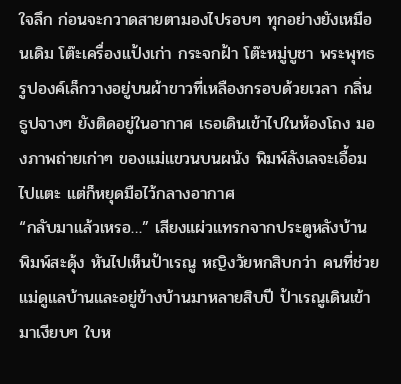ใจลึก ก่อนจะกวาดสายตามองไปรอบๆ ทุกอย่างยังเหมือนเดิม โต๊ะเครื่องแป้งเก่า กระจกฝ้า โต๊ะหมู่บูชา พระพุทธรูปองค์เล็กวางอยู่บนผ้าขาวที่เหลืองกรอบด้วยเวลา กลิ่นธูปจางๆ ยังติดอยู่ในอากาศ เธอเดินเข้าไปในห้องโถง มองภาพถ่ายเก่าๆ ของแม่แขวนบนผนัง พิมพ์ลังเลจะเอื้อมไปแตะ แต่ก็หยุดมือไว้กลางอากาศ
“กลับมาแล้วเหรอ…” เสียงแผ่วแทรกจากประตูหลังบ้าน พิมพ์สะดุ้ง หันไปเห็นป้าเรณู หญิงวัยหกสิบกว่า คนที่ช่วยแม่ดูแลบ้านและอยู่ข้างบ้านมาหลายสิบปี ป้าเรณูเดินเข้ามาเงียบๆ ใบห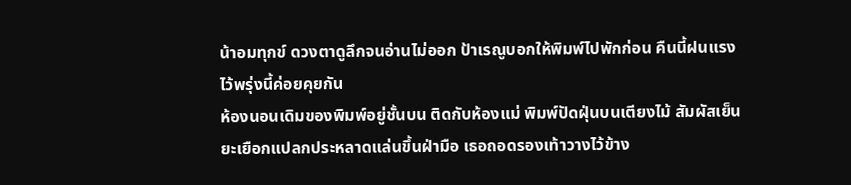น้าอมทุกข์ ดวงตาดูลึกจนอ่านไม่ออก ป้าเรณูบอกให้พิมพ์ไปพักก่อน คืนนี้ฝนแรง ไว้พรุ่งนี้ค่อยคุยกัน
ห้องนอนเดิมของพิมพ์อยู่ชั้นบน ติดกับห้องแม่ พิมพ์ปัดฝุ่นบนเตียงไม้ สัมผัสเย็นยะเยือกแปลกประหลาดแล่นขึ้นฝ่ามือ เธอถอดรองเท้าวางไว้ข้าง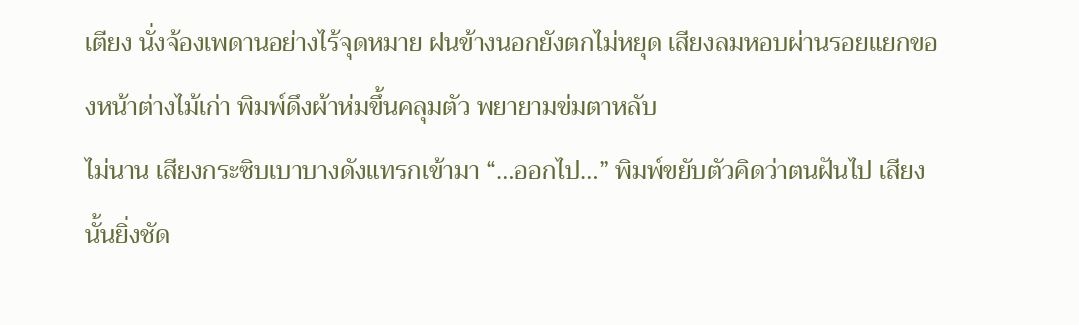เตียง นั่งจ้องเพดานอย่างไร้จุดหมาย ฝนข้างนอกยังตกไม่หยุด เสียงลมหอบผ่านรอยแยกของหน้าต่างไม้เก่า พิมพ์ดึงผ้าห่มขึ้นคลุมตัว พยายามข่มตาหลับ
ไม่นาน เสียงกระซิบเบาบางดังแทรกเข้ามา “…ออกไป…” พิมพ์ขยับตัวคิดว่าตนฝันไป เสียงนั้นยิ่งชัด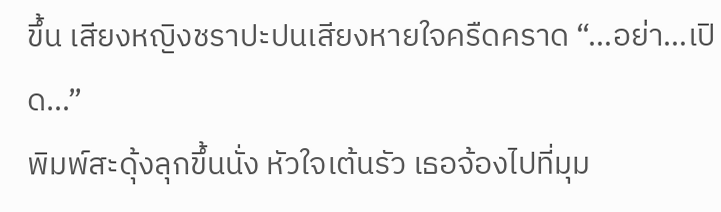ขึ้น เสียงหญิงชราปะปนเสียงหายใจครืดคราด “…อย่า…เปิด…”
พิมพ์สะดุ้งลุกขึ้นนั่ง หัวใจเต้นรัว เธอจ้องไปที่มุม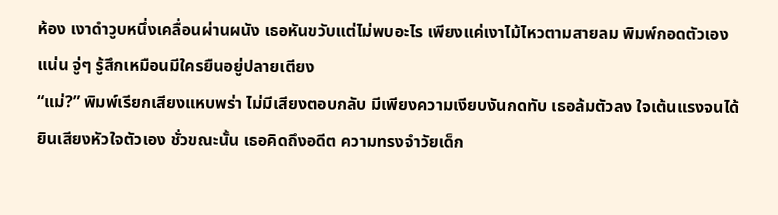ห้อง เงาดำวูบหนึ่งเคลื่อนผ่านผนัง เธอหันขวับแต่ไม่พบอะไร เพียงแค่เงาไม้ไหวตามสายลม พิมพ์กอดตัวเองแน่น จู่ๆ รู้สึกเหมือนมีใครยืนอยู่ปลายเตียง
“แม่?” พิมพ์เรียกเสียงแหบพร่า ไม่มีเสียงตอบกลับ มีเพียงความเงียบงันกดทับ เธอล้มตัวลง ใจเต้นแรงจนได้ยินเสียงหัวใจตัวเอง ชั่วขณะนั้น เธอคิดถึงอดีต ความทรงจำวัยเด็ก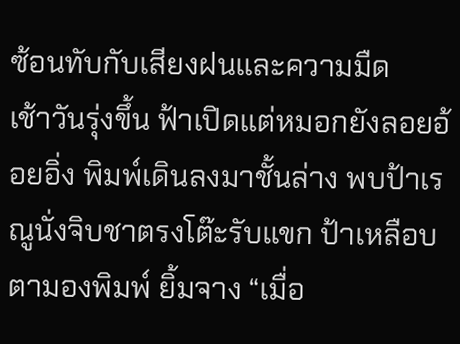ซ้อนทับกับเสียงฝนและความมืด
เช้าวันรุ่งขึ้น ฟ้าเปิดแต่หมอกยังลอยอ้อยอิ่ง พิมพ์เดินลงมาชั้นล่าง พบป้าเรณูนั่งจิบชาตรงโต๊ะรับแขก ป้าเหลือบตามองพิมพ์ ยิ้มจาง “เมื่อ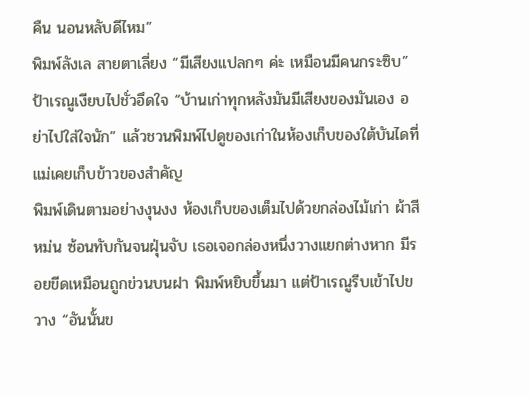คืน นอนหลับดีไหม”
พิมพ์ลังเล สายตาเลี่ยง “มีเสียงแปลกๆ ค่ะ เหมือนมีคนกระซิบ” ป้าเรณูเงียบไปชั่วอึดใจ “บ้านเก่าทุกหลังมันมีเสียงของมันเอง อย่าไปใส่ใจนัก” แล้วชวนพิมพ์ไปดูของเก่าในห้องเก็บของใต้บันไดที่แม่เคยเก็บข้าวของสำคัญ
พิมพ์เดินตามอย่างงุนงง ห้องเก็บของเต็มไปด้วยกล่องไม้เก่า ผ้าสีหม่น ซ้อนทับกันจนฝุ่นจับ เธอเจอกล่องหนึ่งวางแยกต่างหาก มีรอยขีดเหมือนถูกข่วนบนฝา พิมพ์หยิบขึ้นมา แต่ป้าเรณูรีบเข้าไปขวาง “อันนั้นข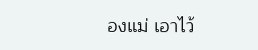องแม่ เอาไว้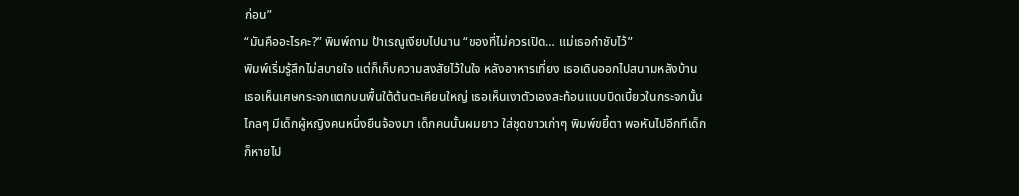ก่อน”
“มันคืออะไรคะ?” พิมพ์ถาม ป้าเรณูเงียบไปนาน “ของที่ไม่ควรเปิด… แม่เธอกำชับไว้”
พิมพ์เริ่มรู้สึกไม่สบายใจ แต่ก็เก็บความสงสัยไว้ในใจ หลังอาหารเที่ยง เธอเดินออกไปสนามหลังบ้าน เธอเห็นเศษกระจกแตกบนพื้นใต้ต้นตะเคียนใหญ่ เธอเห็นเงาตัวเองสะท้อนแบบบิดเบี้ยวในกระจกนั้น ไกลๆ มีเด็กผู้หญิงคนหนึ่งยืนจ้องมา เด็กคนนั้นผมยาว ใส่ชุดขาวเก่าๆ พิมพ์ขยี้ตา พอหันไปอีกทีเด็กก็หายไป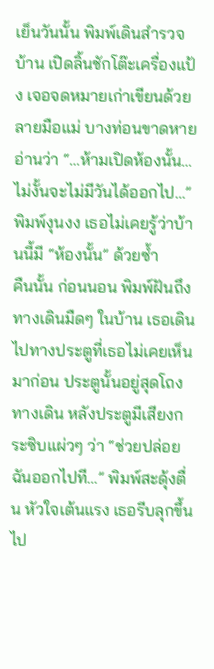เย็นวันนั้น พิมพ์เดินสำรวจบ้าน เปิดลิ้นชักโต๊ะเครื่องแป้ง เจอจดหมายเก่าเขียนด้วยลายมือแม่ บางท่อนขาดหาย อ่านว่า “…ห้ามเปิดห้องนั้น… ไม่งั้นจะไม่มีวันได้ออกไป…” พิมพ์งุนงง เธอไม่เคยรู้ว่าบ้านนี้มี “ห้องนั้น” ด้วยซ้ำ
คืนนั้น ก่อนนอน พิมพ์ฝันถึงทางเดินมืดๆ ในบ้าน เธอเดินไปทางประตูที่เธอไม่เคยเห็นมาก่อน ประตูนั้นอยู่สุดโถงทางเดิน หลังประตูมีเสียงกระซิบแผ่วๆ ว่า “ช่วยปล่อยฉันออกไปที…” พิมพ์สะดุ้งตื่น หัวใจเต้นแรง เธอรีบลุกขึ้นไป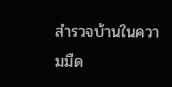สำรวจบ้านในความมืด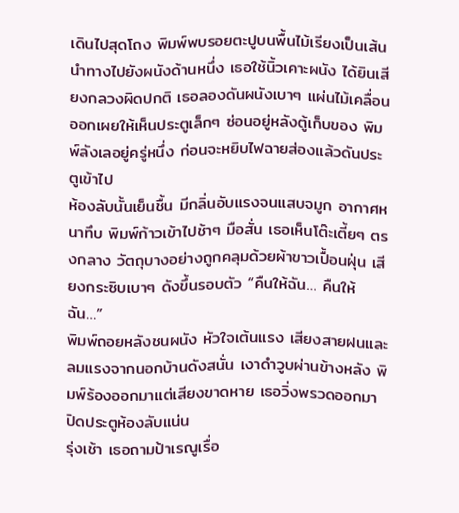เดินไปสุดโถง พิมพ์พบรอยตะปูบนพื้นไม้เรียงเป็นเส้นนำทางไปยังผนังด้านหนึ่ง เธอใช้นิ้วเคาะผนัง ได้ยินเสียงกลวงผิดปกติ เธอลองดันผนังเบาๆ แผ่นไม้เคลื่อนออกเผยให้เห็นประตูเล็กๆ ซ่อนอยู่หลังตู้เก็บของ พิมพ์ลังเลอยู่ครู่หนึ่ง ก่อนจะหยิบไฟฉายส่องแล้วดันประตูเข้าไป
ห้องลับนั้นเย็นชื้น มีกลิ่นอับแรงจนแสบจมูก อากาศหนาทึบ พิมพ์ก้าวเข้าไปช้าๆ มือสั่น เธอเห็นโต๊ะเตี้ยๆ ตรงกลาง วัตถุบางอย่างถูกคลุมด้วยผ้าขาวเปื้อนฝุ่น เสียงกระซิบเบาๆ ดังขึ้นรอบตัว “คืนให้ฉัน… คืนให้ฉัน…”
พิมพ์ถอยหลังชนผนัง หัวใจเต้นแรง เสียงสายฝนและลมแรงจากนอกบ้านดังสนั่น เงาดำวูบผ่านข้างหลัง พิมพ์ร้องออกมาแต่เสียงขาดหาย เธอวิ่งพรวดออกมา ปิดประตูห้องลับแน่น
รุ่งเช้า เธอถามป้าเรณูเรื่อ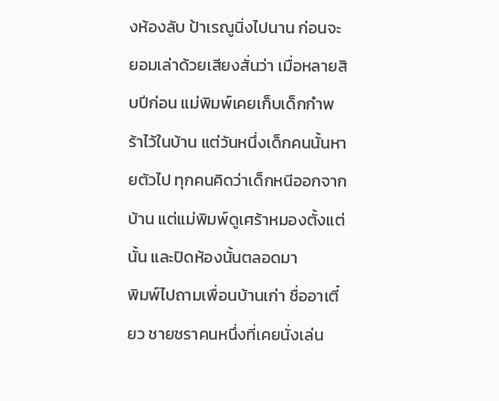งห้องลับ ป้าเรณูนิ่งไปนาน ก่อนจะยอมเล่าด้วยเสียงสั่นว่า เมื่อหลายสิบปีก่อน แม่พิมพ์เคยเก็บเด็กกำพร้าไว้ในบ้าน แต่วันหนึ่งเด็กคนนั้นหายตัวไป ทุกคนคิดว่าเด็กหนีออกจากบ้าน แต่แม่พิมพ์ดูเศร้าหมองตั้งแต่นั้น และปิดห้องนั้นตลอดมา
พิมพ์ไปถามเพื่อนบ้านเก่า ชื่ออาเตี๋ยว ชายชราคนหนึ่งที่เคยนั่งเล่น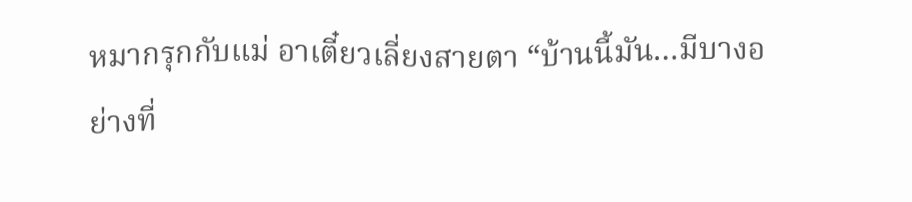หมากรุกกับแม่ อาเตี๋ยวเลี่ยงสายตา “บ้านนี้มัน…มีบางอย่างที่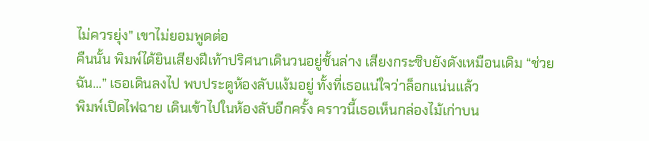ไม่ควรยุ่ง” เขาไม่ยอมพูดต่อ
คืนนั้น พิมพ์ได้ยินเสียงฝีเท้าปริศนาเดินวนอยู่ชั้นล่าง เสียงกระซิบยังดังเหมือนเดิม “ช่วยฉัน…” เธอเดินลงไป พบประตูห้องลับแง้มอยู่ ทั้งที่เธอแน่ใจว่าล็อกแน่นแล้ว
พิมพ์เปิดไฟฉาย เดินเข้าไปในห้องลับอีกครั้ง คราวนี้เธอเห็นกล่องไม้เก่าบน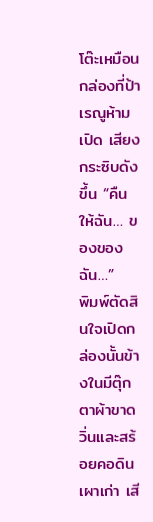โต๊ะเหมือนกล่องที่ป้าเรณูห้ามเปิด เสียงกระซิบดังขึ้น “คืนให้ฉัน… ของของฉัน…”
พิมพ์ตัดสินใจเปิดกล่องนั้นข้างในมีตุ๊กตาผ้าขาดวิ่นและสร้อยคอดินเผาเก่า เสี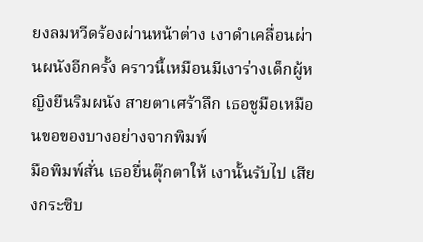ยงลมหวีดร้องผ่านหน้าต่าง เงาดำเคลื่อนผ่านผนังอีกครั้ง คราวนี้เหมือนมีเงาร่างเด็กผู้หญิงยืนริมผนัง สายตาเศร้าลึก เธอชูมือเหมือนขอของบางอย่างจากพิมพ์
มือพิมพ์สั่น เธอยื่นตุ๊กตาให้ เงานั้นรับไป เสียงกระซิบ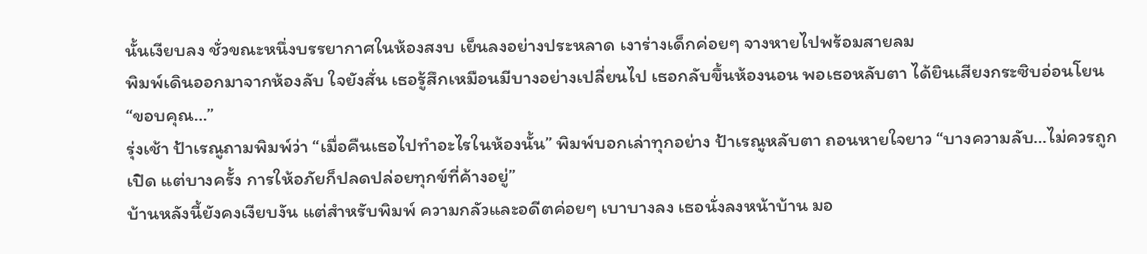นั้นเงียบลง ชั่วขณะหนึ่งบรรยากาศในห้องสงบ เย็นลงอย่างประหลาด เงาร่างเด็กค่อยๆ จางหายไปพร้อมสายลม
พิมพ์เดินออกมาจากห้องลับ ใจยังสั่น เธอรู้สึกเหมือนมีบางอย่างเปลี่ยนไป เธอกลับขึ้นห้องนอน พอเธอหลับตา ได้ยินเสียงกระซิบอ่อนโยน “ขอบคุณ…”
รุ่งเช้า ป้าเรณูถามพิมพ์ว่า “เมื่อคืนเธอไปทำอะไรในห้องนั้น” พิมพ์บอกเล่าทุกอย่าง ป้าเรณูหลับตา ถอนหายใจยาว “บางความลับ…ไม่ควรถูกเปิด แต่บางครั้ง การให้อภัยก็ปลดปล่อยทุกข์ที่ค้างอยู่”
บ้านหลังนี้ยังคงเงียบงัน แต่สำหรับพิมพ์ ความกลัวและอดีตค่อยๆ เบาบางลง เธอนั่งลงหน้าบ้าน มอ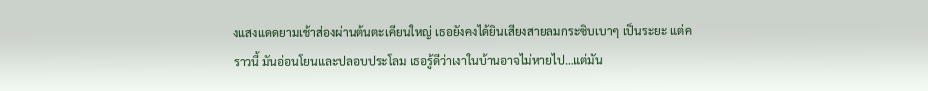งแสงแดดยามเช้าส่องผ่านต้นตะเคียนใหญ่ เธอยังคงได้ยินเสียงสายลมกระซิบเบาๆ เป็นระยะ แต่คราวนี้ มันอ่อนโยนและปลอบประโลม เธอรู้ดีว่าเงาในบ้านอาจไม่หายไป…แต่มัน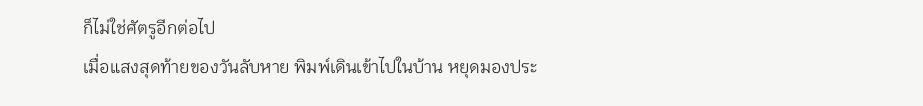ก็ไม่ใช่ศัตรูอีกต่อไป
เมื่อแสงสุดท้ายของวันลับหาย พิมพ์เดินเข้าไปในบ้าน หยุดมองประ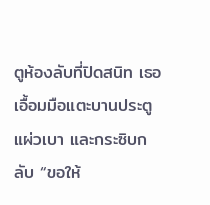ตูห้องลับที่ปิดสนิท เธอเอื้อมมือแตะบานประตูแผ่วเบา และกระซิบกลับ “ขอให้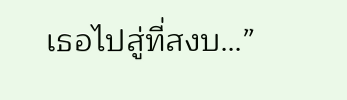เธอไปสู่ที่สงบ…”